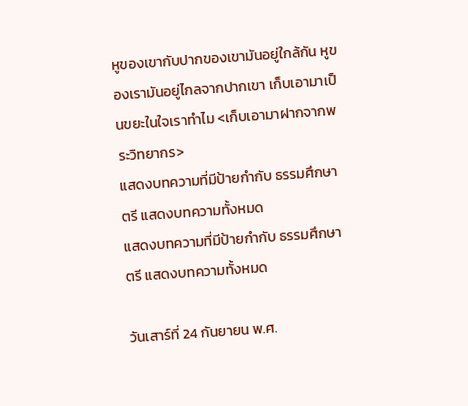หูของเขากับปากของเขามันอยู่ใกล้กัน หูของเรามันอยู่ไกลจากปากเขา เก็บเอามาเป็นขยะในใจเราทำไม <เก็บเอามาฝากจากพระวิทยากร>
แสดงบทความที่มีป้ายกำกับ ธรรมศึกษาตรี แสดงบทความทั้งหมด
แสดงบทความที่มีป้ายกำกับ ธรรมศึกษาตรี แสดงบทความทั้งหมด

วันเสาร์ที่ 24 กันยายน พ.ศ.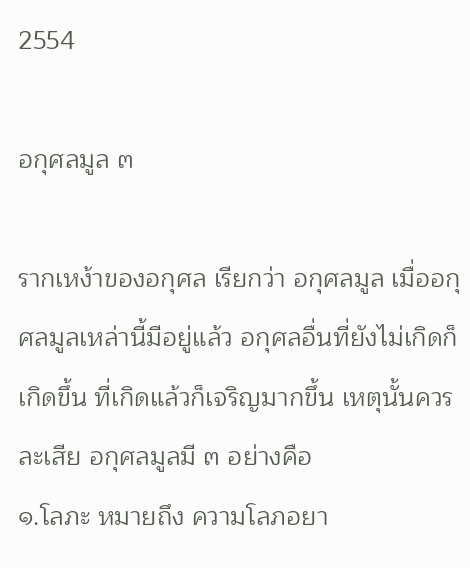2554

อกุศลมูล ๓

รากเหง้าของอกุศล เรียกว่า อกุศลมูล เมื่ออกุศลมูลเหล่านี้มีอยู่แล้ว อกุศลอื่นที่ยังไม่เกิดก็เกิดขึ้น ที่เกิดแล้วก็เจริญมากขึ้น เหตุนั้นควรละเสีย อกุศลมูลมี ๓ อย่างคือ
๑.โลภะ หมายถึง ความโลภอยา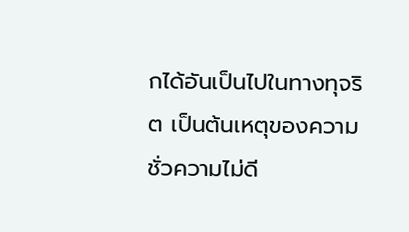กได้อันเป็นไปในทางทุจริต เป็นต้นเหตุของความชั่วความไม่ดี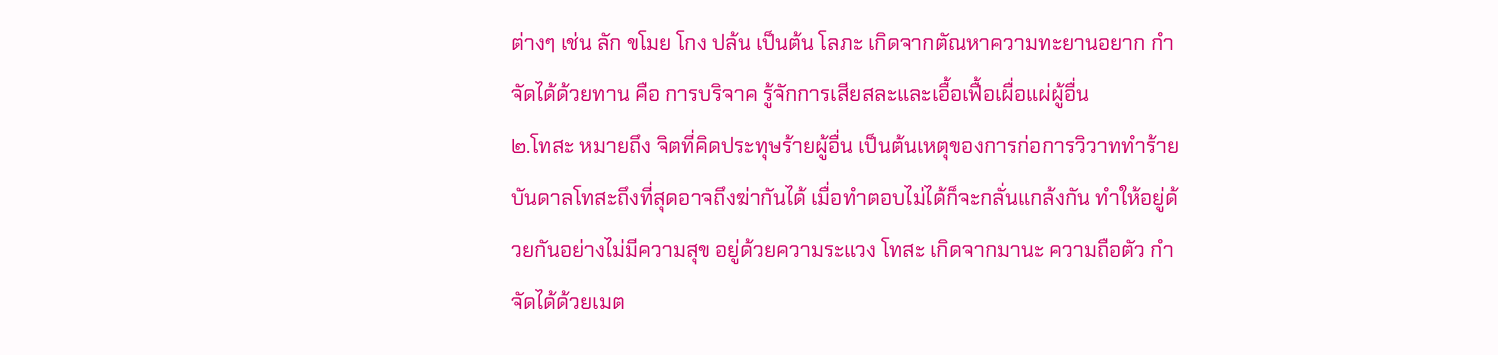ต่างๆ เช่น ลัก ขโมย โกง ปล้น เป็นต้น โลภะ เกิดจากตัณหาความทะยานอยาก กำจัดได้ด้วยทาน คือ การบริจาค รู้จักการเสียสละและเอื้อเฟื้อเผื่อแผ่ผู้อื่น
๒.โทสะ หมายถึง จิตที่คิดประทุษร้ายผู้อื่น เป็นต้นเหตุของการก่อการวิวาททำร้าย บันดาลโทสะถึงที่สุดอาจถึงฆ่ากันได้ เมื่อทำตอบไม่ได้ก็จะกลั่นแกล้งกัน ทำให้อยู่ด้วยกันอย่างไม่มีความสุข อยู่ด้วยความระแวง โทสะ เกิดจากมานะ ความถือตัว กำจัดได้ด้วยเมต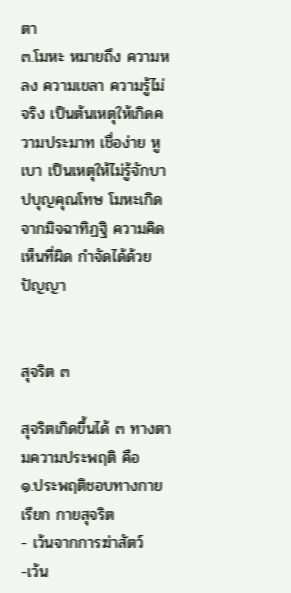ตา
๓.โมหะ หมายถึง ความหลง ความเขลา ความรู้ไม่จริง เป็นต้นเหตุให้เกิดความประมาท เชื่อง่าย หูเบา เป็นเหตุให้ไม่รู้จักบาปบุญคุณโทษ โมหะเกิดจากมิจฉาทิฏฐิ ความคิดเห็นที่ผิด กำจัดได้ด้วยปัญญา


สุจริต ๓

สุจริตเกิดขึ้นได้ ๓ ทางตามความประพฤติ คือ
๑.ประพฤติชอบทางกาย เรียก กายสุจริต
- เว้นจากการฆ่าสัตว์
-เว้น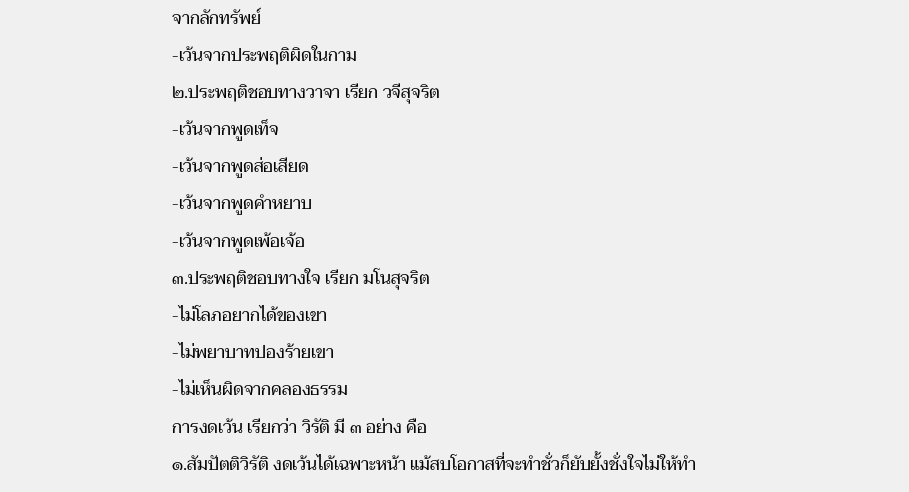จากลักทรัพย์
-เว้นจากประพฤติผิดในกาม
๒.ประพฤติชอบทางวาจา เรียก วจีสุจริต
-เว้นจากพูดเท็จ
-เว้นจากพูดส่อเสียด
-เว้นจากพูดคำหยาบ
-เว้นจากพูดเพ้อเจ้อ
๓.ประพฤติชอบทางใจ เรียก มโนสุจริต
-ไม่โลภอยากได้ของเขา
-ไม่พยาบาทปองร้ายเขา
-ไม่เห็นผิดจากคลองธรรม
การงดเว้น เรียกว่า วิรัติ มี ๓ อย่าง คือ
๑.สัมปัตติวิรัติ งดเว้นได้เฉพาะหน้า แม้สบโอกาสที่จะทำชั่วก็ยับยั้งชั่งใจไม่ให้ทำ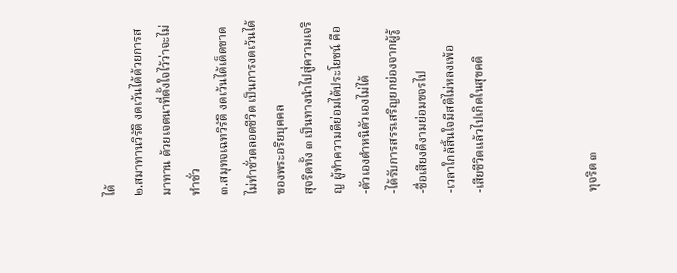ได้
๒.สมาทานวิรัติ งดเว้นได้ด้วยการสมาทาน ด้วยเจตนาที่ตั้งใจไว้ว่าจะไม่ทำชั่ว
๓.สมุทจเฉทวิรัติ งดเว้นได้เด็ดขาด ไม่ทำชั่วตลอดชีวิต เป็นการงดเว้นได้ของพระอริยบุคคล
สุจริตทั้ง ๓ เป็นทางนำไปสู่ความเจริญ ผู้ทำความดีย่อมได้ประโยชน์ คือ
-ตัวเองตำหนิตัวเองไม่ได้
-ได้รับการสรรเสริญยกย่องจากผู้รู้
-ชื่อเสียงดีงามย่อมขจรไป
-เวลาใกล้สิ้นใจมีสติไม่หลงเพ้อ
-เสียชีวิตแล้วไปเกิดในสุขคติ



ทุจริต ๓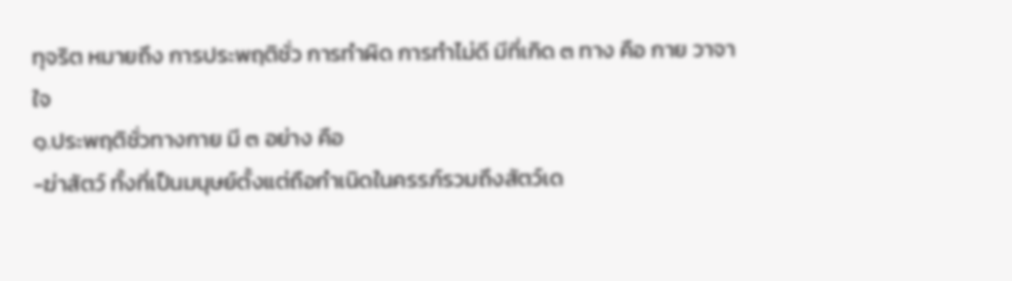ทุจริต หมายถึง การประพฤติชั่ว การทำผิด การทำไม่ดี มีที่เกิด ๓ ทาง คือ กาย วาจา ใจ
๑.ประพฤติชั่วทางกาย มี ๓ อย่าง คือ
-ฆ่าสัตว์ ทั้งที่เป็นมนุษย์ตั้งแต่ถือกำเนิดในครรภ์รวมถึงสัตว์เด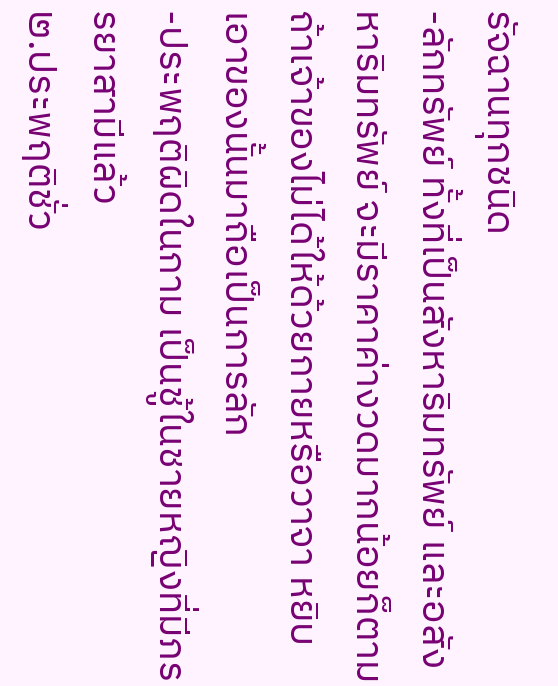รัจฉานทุกชนิด
-ลักทรัพย์ ทั้งที่เป็นสังหาริมทรัพย์ และอสังหาริมทรัพย์ จะมีราคาค่างวดมากน้อยก็ตาม ถ้าเจ้าของไม่ได้ให้ด้วยกายหรือวาจา หยิบเอาของนั้นมาถือเป็นการลัก
-ประพฤติผิดในกาม เป็นชู้ในชายหญิงที่มีภรรยาสามีแล้ว
๒.ประพฤติชั่ว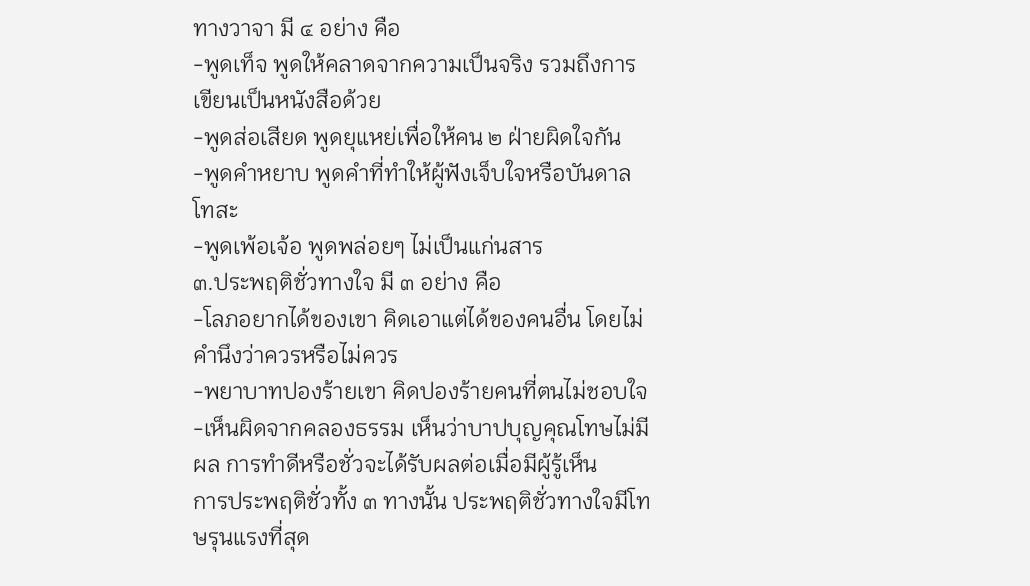ทางวาจา มี ๔ อย่าง คือ
-พูดเท็จ พูดให้คลาดจากความเป็นจริง รวมถึงการเขียนเป็นหนังสือด้วย
-พูดส่อเสียด พูดยุแหย่เพื่อให้คน ๒ ฝ่ายผิดใจกัน
-พูดคำหยาบ พูดคำที่ทำให้ผู้ฟังเจ็บใจหรือบันดาลโทสะ
-พูดเพ้อเจ้อ พูดพล่อยๆ ไม่เป็นแก่นสาร
๓.ประพฤติชั่วทางใจ มี ๓ อย่าง คือ
-โลภอยากได้ของเขา คิดเอาแต่ได้ของคนอื่น โดยไม่คำนึงว่าควรหรือไม่ควร
-พยาบาทปองร้ายเขา คิดปองร้ายคนที่ตนไม่ชอบใจ
-เห็นผิดจากคลองธรรม เห็นว่าบาปบุญคุณโทษไม่มีผล การทำดีหรือชั่วจะได้รับผลต่อเมื่อมีผู้รู้เห็น
การประพฤติชั่วทั้ง ๓ ทางนั้น ประพฤติชั่วทางใจมีโทษรุนแรงที่สุด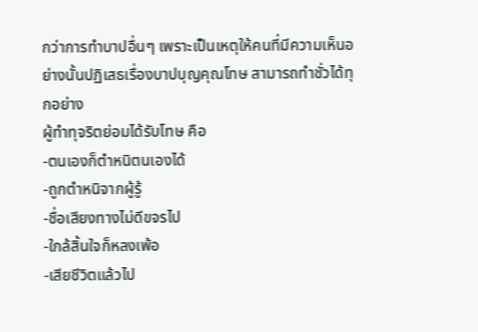กว่าการทำบาปอื่นๆ เพราะเป็นเหตุให้คนที่มีความเห็นอย่างนั้นปฏิเสธเรื่องบาปบุญคุณโทษ สามารถทำชั่วได้ทุกอย่าง
ผู้ทำทุจริตย่อมได้รับโทษ คือ
-ตนเองก็ตำหนิตนเองได้
-ถูกตำหนิจากผู้รู้
-ชื่อเสียงทางไม่ดีขจรไป
-ใกล้สิ้นใจก็หลงเพ้อ
-เสียชีวิตแล้วไป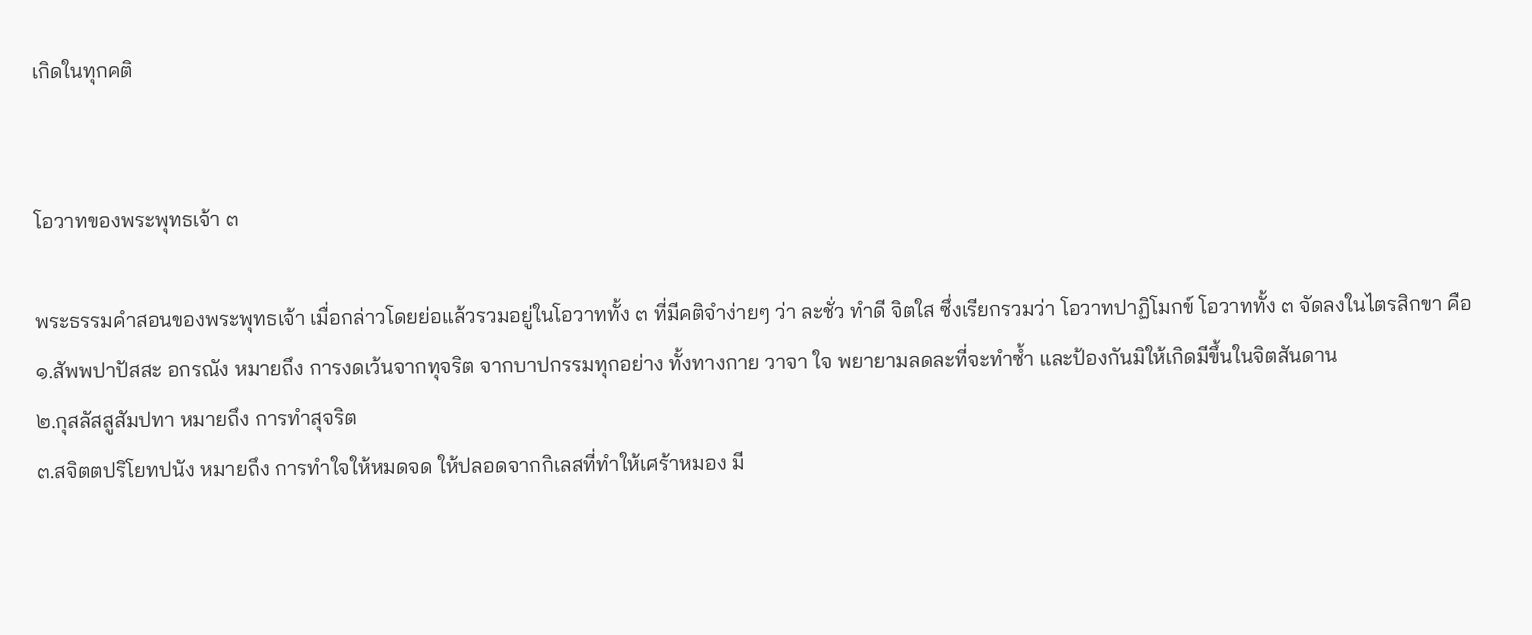เกิดในทุกคติ


โอวาทของพระพุทธเจ้า ๓

พระธรรมคำสอนของพระพุทธเจ้า เมื่อกล่าวโดยย่อแล้วรวมอยู่ในโอวาททั้ง ๓ ที่มีคติจำง่ายๆ ว่า ละชั่ว ทำดี จิตใส ซึ่งเรียกรวมว่า โอวาทปาฏิโมกข์ โอวาททั้ง ๓ จัดลงในไตรสิกขา คือ
๑.สัพพปาปัสสะ อกรณัง หมายถึง การงดเว้นจากทุจริต จากบาปกรรมทุกอย่าง ทั้งทางกาย วาจา ใจ พยายามลดละที่จะทำซ้ำ และป้องกันมิให้เกิดมีขึ้นในจิตสันดาน
๒.กุสลัสสูสัมปทา หมายถึง การทำสุจริต
๓.สจิตตปริโยทปนัง หมายถึง การทำใจให้หมดจด ให้ปลอดจากกิเลสที่ทำให้เศร้าหมอง มี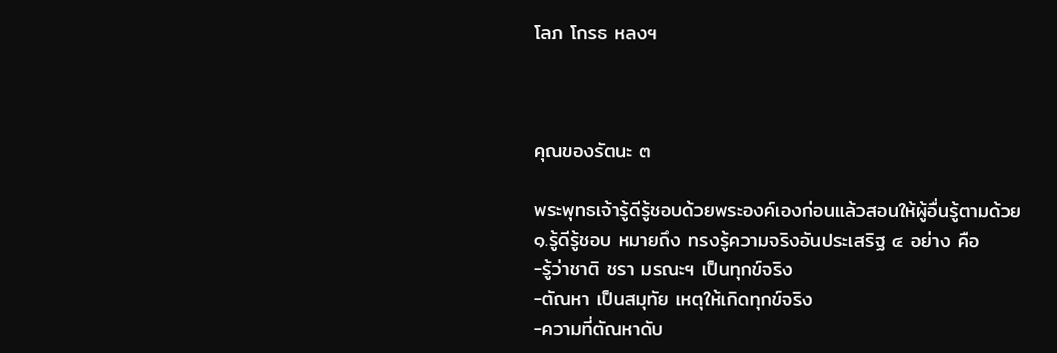โลภ โกรธ หลงฯ



คุณของรัตนะ ๓

พระพุทธเจ้ารู้ดีรู้ชอบด้วยพระองค์เองก่อนแล้วสอนให้ผู้อื่นรู้ตามด้วย
๑.รู้ดีรู้ชอบ หมายถึง ทรงรู้ความจริงอันประเสริฐ ๔ อย่าง คือ
-รู้ว่าชาติ ชรา มรณะฯ เป็นทุกข์จริง
-ตัณหา เป็นสมุทัย เหตุให้เกิดทุกข์จริง
-ความที่ตัณหาดับ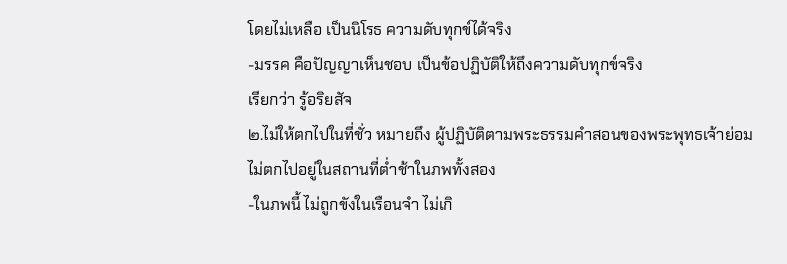โดยไม่เหลือ เป็นนิโรธ ความดับทุกข์ได้จริง
-มรรค คือปัญญาเห็นชอบ เป็นข้อปฏิบัติให้ถึงความดับทุกข์จริง
เรียกว่า รู้อริยสัจ
๒.ไม่ให้ตกไปในที่ชั่ว หมายถึง ผู้ปฏิบัติตามพระธรรมคำสอนของพระพุทธเจ้าย่อมไม่ตกไปอยู่ในสถานที่ต่ำช้าในภพทั้งสอง
-ในภพนี้ ไม่ถูกขังในเรือนจำ ไม่เกิ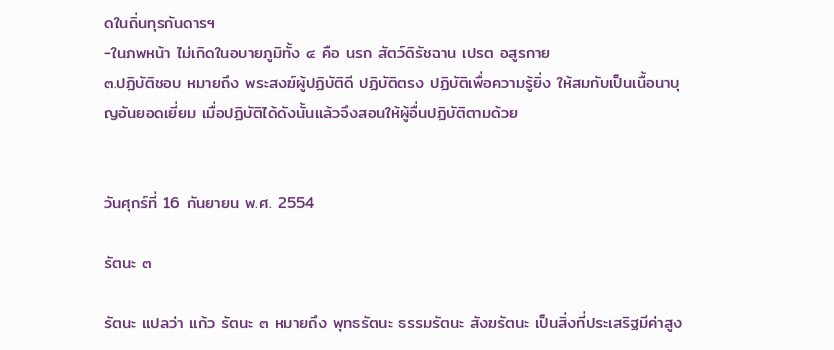ดในถิ่นทุรกันดารฯ
-ในภพหน้า ไม่เกิดในอบายภูมิทั้ง ๔ คือ นรก สัตว์ดิรัชฉาน เปรต อสูรกาย
๓.ปฏิบัติชอบ หมายถึง พระสงฆ์ผู้ปฏิบัติดี ปฏิบัติตรง ปฏิบัติเพื่อความรู้ยิ่ง ให้สมกับเป็นเนื้อนาบุญอันยอดเยี่ยม เมื่อปฏิบัติได้ดังนั้นแล้วจึงสอนให้ผู้อื่นปฏิบัติตามด้วย


วันศุกร์ที่ 16 กันยายน พ.ศ. 2554

รัตนะ ๓

รัตนะ แปลว่า แก้ว รัตนะ ๓ หมายถึง พุทธรัตนะ ธรรมรัตนะ สังฆรัตนะ เป็นสิ่งที่ประเสริฐมีค่าสูง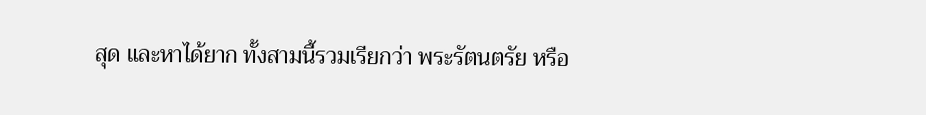สุด และหาได้ยาก ทั้งสามนี้รวมเรียกว่า พระรัตนตรัย หรือ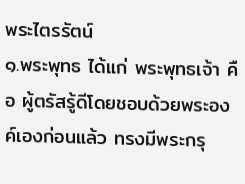พระไตรรัตน์
๑.พระพุทธ ได้แก่ พระพุทธเจ้า คือ ผู้ตรัสรู้ดีโดยชอบด้วยพระองค์เองก่อนแล้ว ทรงมีพระกรุ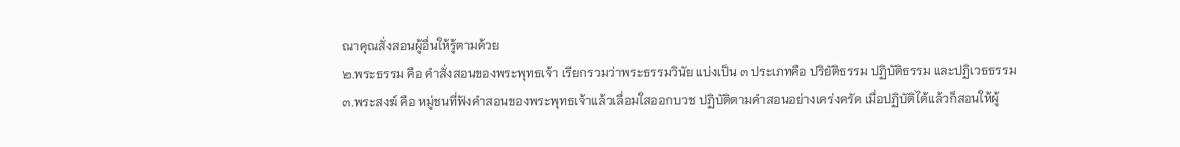ณาคุณสั่งสอนผู้อื่นให้รู้ตามด้วย
๒.พระธรรม คือ คำสั่งสอนของพระพุทธเจ้า เรียกรวมว่าพระธรรมวินัย แบ่งเป็น ๓ ประเภทคือ ปริยัติธรรม ปฏิบัติธรรม และปฏิเวธธรรม
๓.พระสงฆ์ คือ หมู่ชนที่ฟังคำสอนของพระพุทธเจ้าแล้วเลื่อมใสออกบวช ปฏิบัติตามคำสอนอย่างเคร่งครัด เมื่อปฏิบัติได้แล้วก็สอนให้ผู้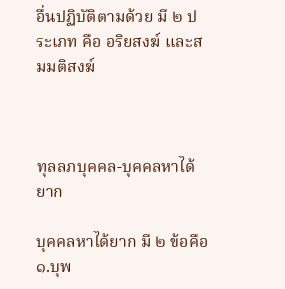อื่นปฏิบัติตามด้วย มี ๒ ประเภท คือ อริยสงฆ์ และสมมติสงฆ์



ทุลลภบุคคล-บุคคลหาได้ยาก

บุคคลหาได้ยาก มี ๒ ข้อคือ
๑.บุพ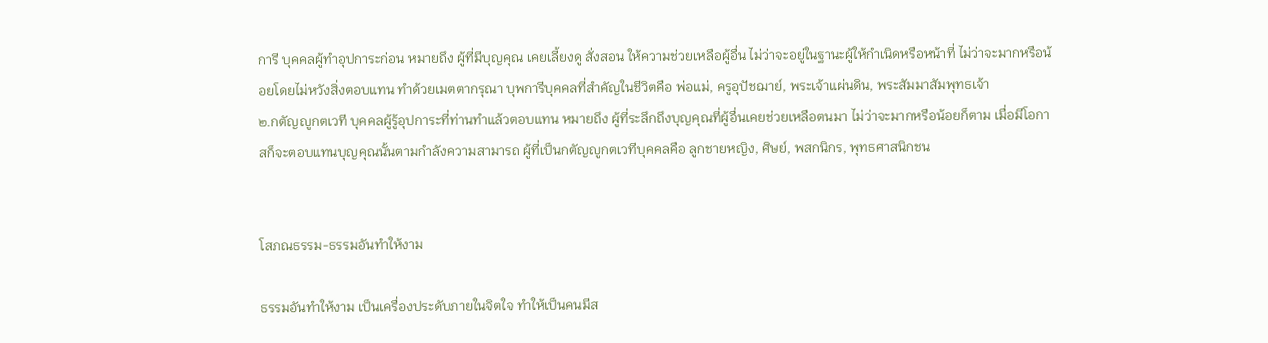การี บุคคลผู้ทำอุปการะก่อน หมายถึง ผู้ที่มีบุญคุณ เคยเลี้ยงดู สั่งสอน ให้ความช่วยเหลือผู้อื่น ไม่ว่าจะอยู่ในฐานะผู้ให้กำเนิดหรือหน้าที่ ไม่ว่าจะมากหรือน้อยโดยไม่หวังสิ่งตอบแทน ทำด้วยเมตตากรุณา บุพการีบุคคลที่สำคัญในชีวิตคือ พ่อแม่, ครูอุปัชฌาย์, พระเจ้าแผ่นดิน, พระสัมมาสัมพุทธเจ้า
๒.กตัญญูกตเวที บุคคลผู้รู้อุปการะที่ท่านทำแล้วตอบแทน หมายถึง ผู้ที่ระลึกถึงบุญคุณที่ผู้อื่นเคยช่วยเหลือตนมา ไม่ว่าจะมากหรือน้อยก็ตาม เมื่อมีโอกาสก็จะตอบแทนบุญคุณนั้นตามกำลังความสามารถ ผู้ที่เป็นกตัญญูกตเวทีบุคคลคือ ลูกชายหญิง, ศิษย์, พสกนิกร, พุทธศาสนิกชน


โสภณธรรม-ธรรมอันทำให้งาม

ธรรมอันทำให้งาม เป็นเครื่องประดับภายในจิตใจ ทำให้เป็นคนมีส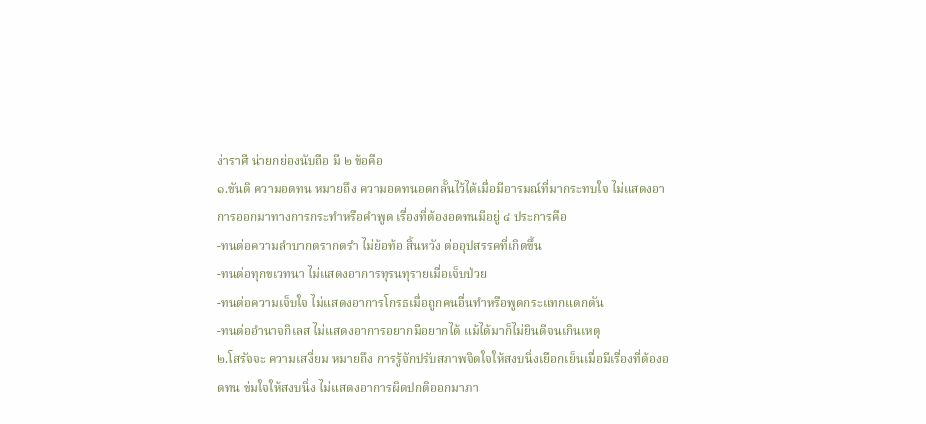ง่าราศี น่ายกย่องนับถือ มี ๒ ข้อคือ
๑.ขันติ ความอดทน หมายถึง ความอดทนอดกลั้นไว้ได้เมื่อมีอารมณ์ที่มากระทบใจ ไม่แสดงอาการออกมาทางการกระทำหรือคำพูด เรื่องที่ต้องอดทนมีอยู่ ๔ ประการคือ
-ทนต่อความลำบากตรากตรำ ไม่ย้อท้อ สิ้นหวัง ต่ออุปสรรคที่เกิดขึ้น
-ทนต่อทุกขเวทนา ไม่แสดงอาการทุรนทุรายเมื่อเจ็บป่วย
-ทนต่อความเจ็บใจ ไม่แสดงอาการโกรธเมื่อถูกคนอื่นทำหรือพูดกระแทกแดกดัน
-ทนต่ออำนาจกิเลส ไม่แสดงอาการอยากมีอยากได้ แม้ได้มาก็ไม่ยินดีจนเกินเหตุ
๒.โสรัจจะ ความเสงี่ยม หมายถึง การรู้จักปรับสภาพจิตใจให้สงบนิ่งเยือกเย็นเมื่อมีเรื่องที่ต้องอดทน ข่มใจให้สงบนิ่ง ไม่แสดงอาการผิดปกติออกมาภา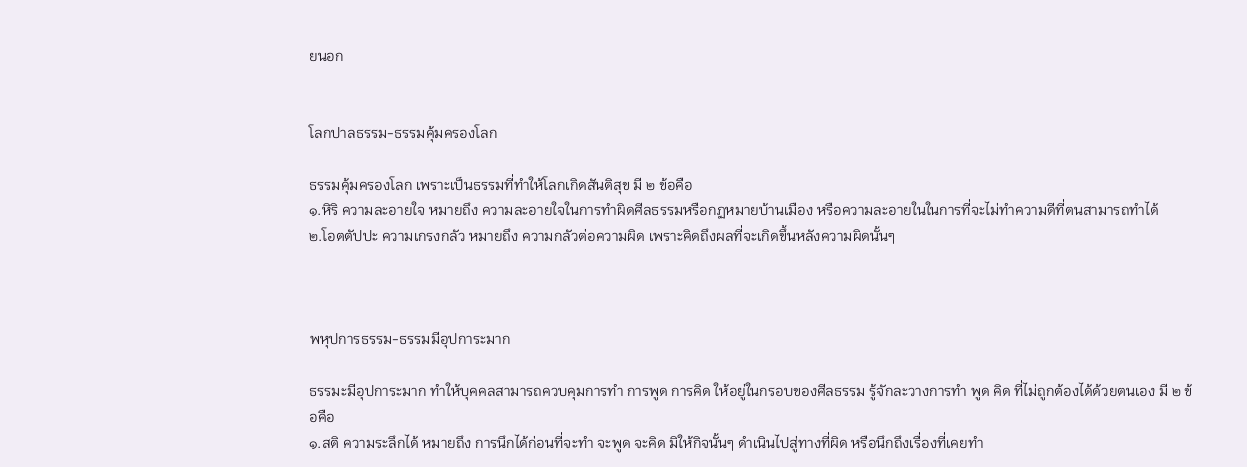ยนอก


โลกปาลธรรม-ธรรมคุ้มครองโลก

ธรรมคุ้มครองโลก เพราะเป็นธรรมที่ทำให้โลกเกิดสันติสุข มี ๒ ข้อคือ
๑.หิริ ความละอายใจ หมายถึง ความละอายใจในการทำผิดศีลธรรมหรือกฏหมายบ้านเมือง หรือความละอายในในการที่จะไม่ทำความดีที่ตนสามารถทำได้
๒.โอตตัปปะ ความเกรงกลัว หมายถึง ความกลัวต่อความผิด เพราะคิดถึงผลที่จะเกิดขึ้นหลังความผิดนั้นๆ



พหุปการธรรม-ธรรมมีอุปการะมาก

ธรรมะมีอุปการะมาก ทำให้บุคคลสามารถควบคุมการทำ การพูด การคิด ให้อยู่ในกรอบของศีลธรรม รู้จักละวางการทำ พูด คิด ที่ไม่ถูกต้องได้ด้วยตนเอง มี ๒ ข้อคือ
๑.สติ ความระลึกได้ หมายถึง การนึกได้ก่อนที่จะทำ จะพูด จะคิด มิให้กิจนั้นๆ ดำเนินไปสู่ทางที่ผิด หรือนึกถึงเรื่องที่เคยทำ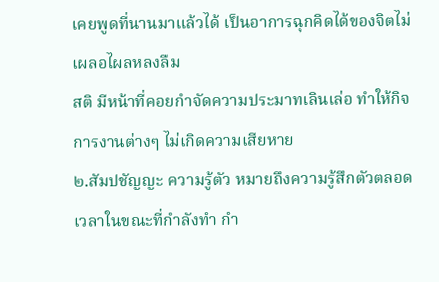เคยพูดที่นานมาแล้วได้ เป็นอาการฉุกคิดได้ของจิตไม่เผลอไผลหลงลืม
สติ มีหน้าที่คอยกำจัดความประมาทเลินเล่อ ทำให้กิจการงานต่างๆ ไม่เกิดความเสียหาย
๒.สัมปชัญญะ ความรู้ตัว หมายถึงความรู้สึกตัวตลอดเวลาในขณะที่กำลังทำ กำ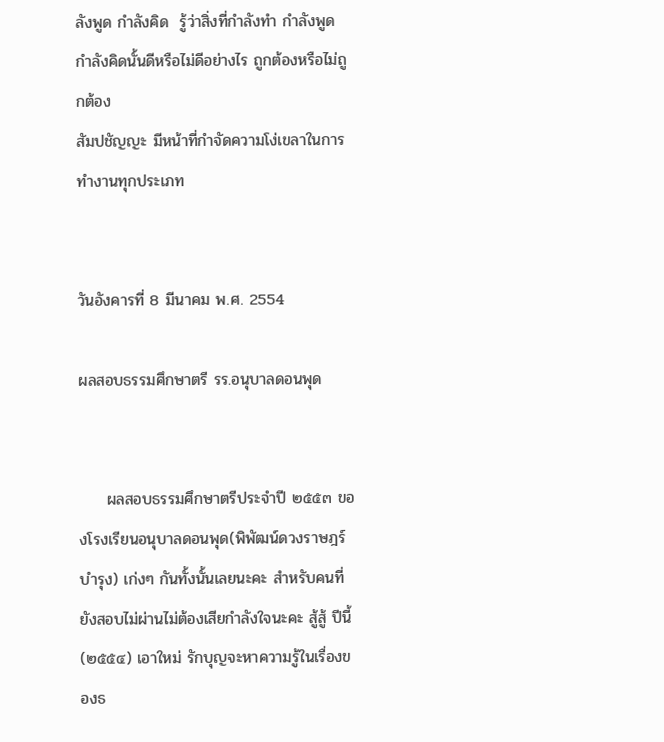ลังพูด กำลังคิด  รู้ว่าสิ่งที่กำลังทำ กำลังพูด กำลังคิดนั้นดีหรือไม่ดีอย่างไร ถูกต้องหรือไม่ถูกต้อง
สัมปชัญญะ มีหน้าที่กำจัดความโง่เขลาในการทำงานทุกประเภท


วันอังคารที่ 8 มีนาคม พ.ศ. 2554

ผลสอบธรรมศึกษาตรี รร.อนุบาลดอนพุด


     ผลสอบธรรมศึกษาตรีประจำปี ๒๕๕๓ ของโรงเรียนอนุบาลดอนพุด(พิพัฒน์ดวงราษฎร์บำรุง) เก่งๆ กันทั้งนั้นเลยนะคะ สำหรับคนที่ยังสอบไม่ผ่านไม่ต้องเสียกำลังใจนะคะ สู้สู้ ปีนี้(๒๕๕๔) เอาใหม่ รักบุญจะหาความรู้ในเรื่องของธ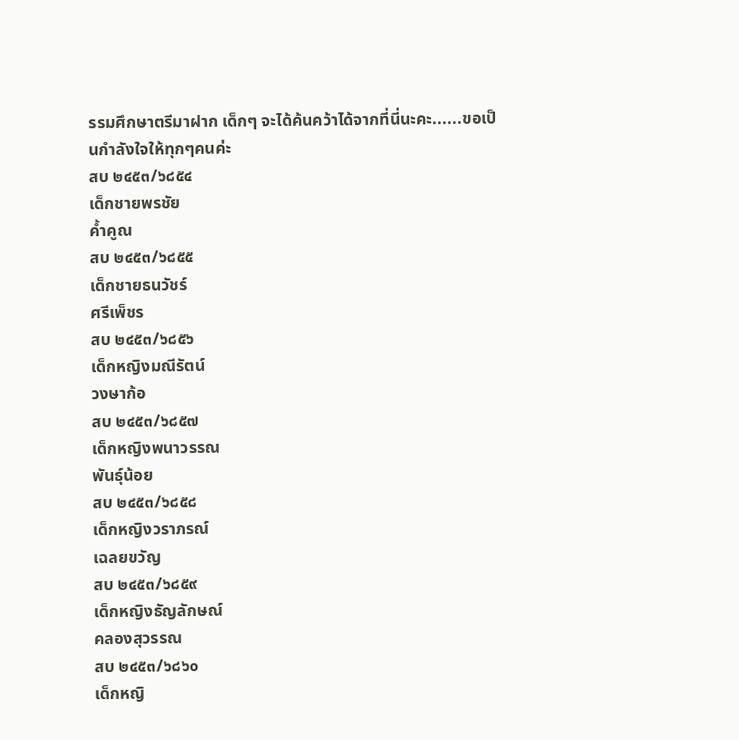รรมศึกษาตรีมาฝาก เด็กๆ จะได้ค้นคว้าได้จากที่นี่นะคะ......ขอเป็นกำลังใจให้ทุกๆคนค่ะ
สบ ๒๔๕๓/๖๘๕๔
เด็กชายพรชัย
ค้ำคูณ
สบ ๒๔๕๓/๖๘๕๕
เด็กชายธนวัชร์
ศรีเพ็ชร
สบ ๒๔๕๓/๖๘๕๖
เด็กหญิงมณีรัตน์
วงษาก้อ
สบ ๒๔๕๓/๖๘๕๗
เด็กหญิงพนาวรรณ
พันธุ์น้อย
สบ ๒๔๕๓/๖๘๕๘
เด็กหญิงวราภรณ์
เฉลยขวัญ
สบ ๒๔๕๓/๖๘๕๙
เด็กหญิงธัญลักษณ์
คลองสุวรรณ
สบ ๒๔๕๓/๖๘๖๐
เด็กหญิ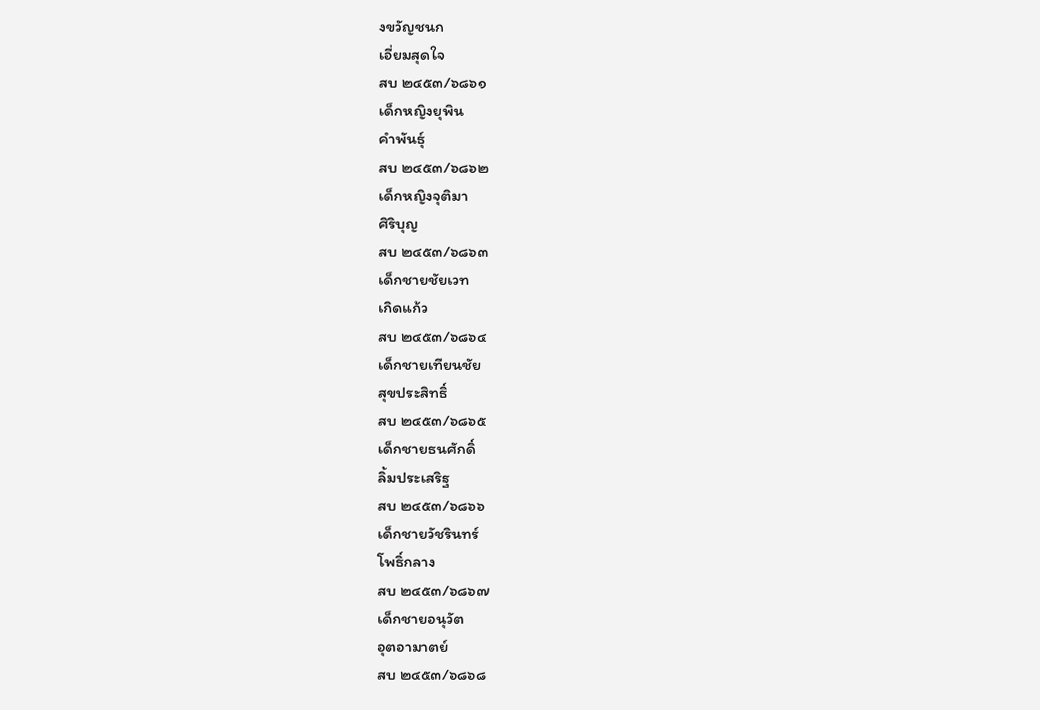งขวัญชนก
เอี่ยมสุดใจ
สบ ๒๔๕๓/๖๘๖๑
เด็กหญิงยุพิน
คำพันธุ์
สบ ๒๔๕๓/๖๘๖๒
เด็กหญิงจุติมา
ศิริบุญ
สบ ๒๔๕๓/๖๘๖๓
เด็กชายชัยเวท
เกิดแก้ว
สบ ๒๔๕๓/๖๘๖๔
เด็กชายเทียนชัย
สุขประสิทธิ์
สบ ๒๔๕๓/๖๘๖๕
เด็กชายธนศักดิ์
ลิ้มประเสริฐ
สบ ๒๔๕๓/๖๘๖๖
เด็กชายวัชรินทร์
โพธิ์กลาง
สบ ๒๔๕๓/๖๘๖๗
เด็กชายอนุวัต
อุตอามาตย์
สบ ๒๔๕๓/๖๘๖๘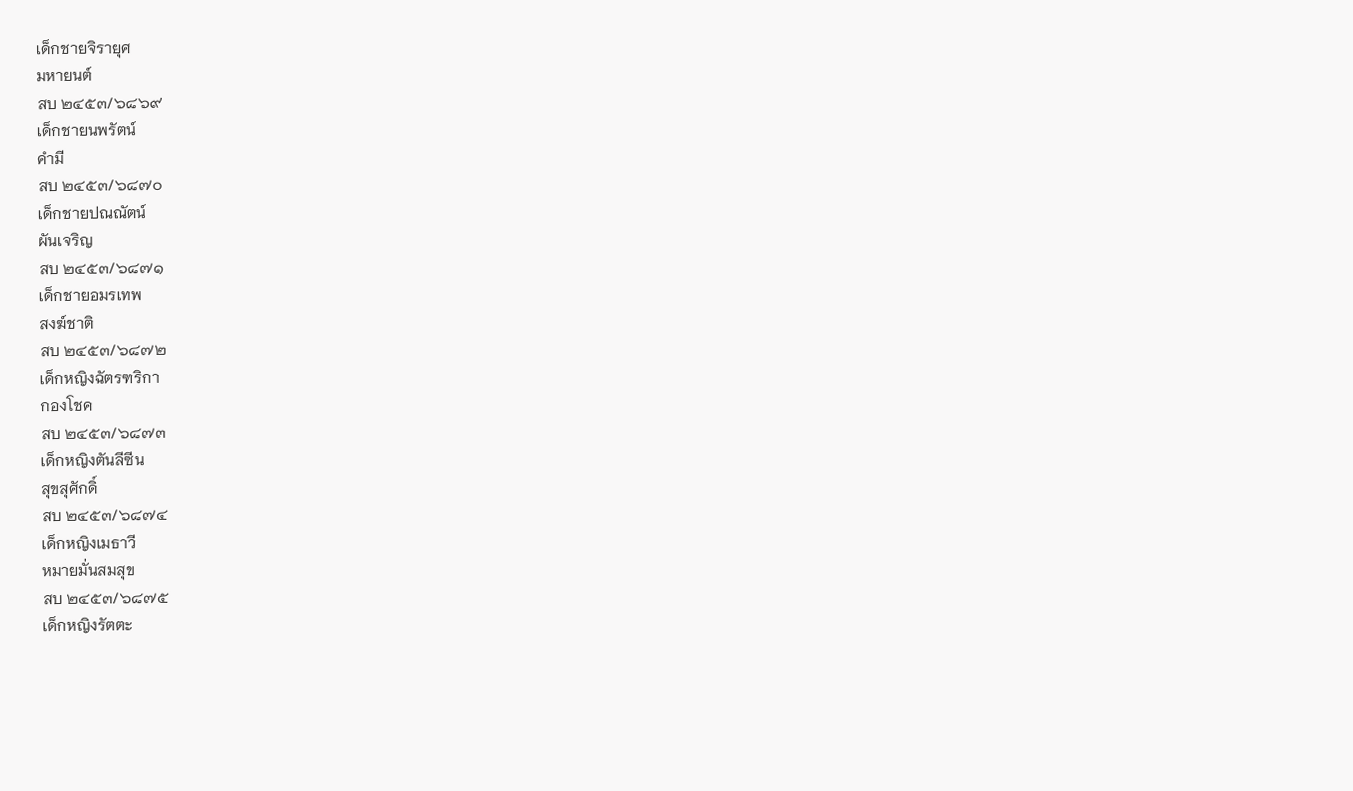เด็กชายจิรายุศ
มหายนต์
สบ ๒๔๕๓/๖๘๖๙
เด็กชายนพรัตน์
คำมี
สบ ๒๔๕๓/๖๘๗๐
เด็กชายปณณัตน์
ผันเจริญ
สบ ๒๔๕๓/๖๘๗๑
เด็กชายอมรเทพ
สงฆ์ชาติ
สบ ๒๔๕๓/๖๘๗๒
เด็กหญิงฉัตรฑริกา
กองโชค
สบ ๒๔๕๓/๖๘๗๓
เด็กหญิงตันลีซีน
สุขสุศักดิ์
สบ ๒๔๕๓/๖๘๗๔
เด็กหญิงเมธาวี
หมายมั่นสมสุข
สบ ๒๔๕๓/๖๘๗๕
เด็กหญิงรัตตะ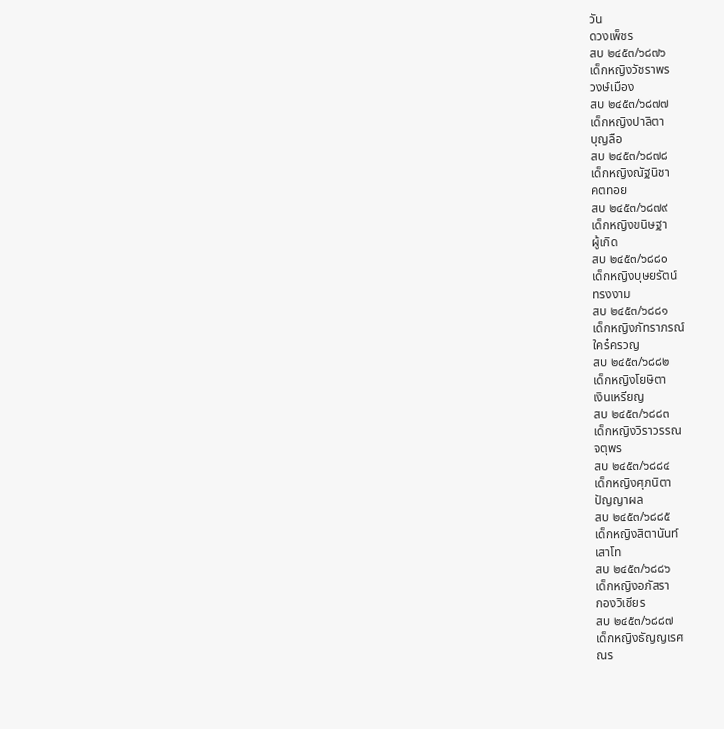วัน
ดวงเพ็ชร
สบ ๒๔๕๓/๖๘๗๖
เด็กหญิงวัชราพร
วงษ์เมือง
สบ ๒๔๕๓/๖๘๗๗
เด็กหญิงปาลิตา
บุญลือ
สบ ๒๔๕๓/๖๘๗๘
เด็กหญิงณัฐนิชา
คตทอย
สบ ๒๔๕๓/๖๘๗๙
เด็กหญิงขนิษฐา
ผู้เกิด
สบ ๒๔๕๓/๖๘๘๐
เด็กหญิงบุษยรัตน์
ทรงงาม
สบ ๒๔๕๓/๖๘๘๑
เด็กหญิงภัทราภรณ์
ใคร๋ครวญ
สบ ๒๔๕๓/๖๘๘๒
เด็กหญิงโยษิตา
เงินเหรียญ
สบ ๒๔๕๓/๖๘๘๓
เด็กหญิงวิราวรรณ
จตุพร
สบ ๒๔๕๓/๖๘๘๔
เด็กหญิงศุภนิตา
ปัญญาผล
สบ ๒๔๕๓/๖๘๘๕
เด็กหญิงสิตานันท์
เสาโท
สบ ๒๔๕๓/๖๘๘๖
เด็กหญิงอภัสรา
กองวิเชียร
สบ ๒๔๕๓/๖๘๘๗
เด็กหญิงธัญญเรศ
ณร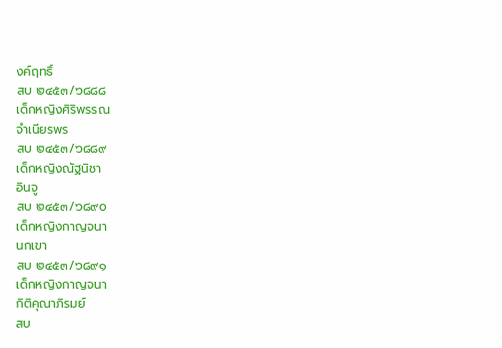งค์ฤทธิ์
สบ ๒๔๕๓/๖๘๘๘
เด็กหญิงศิริพรรณ
จำเนียรพร
สบ ๒๔๕๓/๖๘๘๙
เด็กหญิงณัฐนิชา
อินจู
สบ ๒๔๕๓/๖๘๙๐
เด็กหญิงกาญจนา
นกเขา
สบ ๒๔๕๓/๖๘๙๑
เด็กหญิงกาญจนา
กิติคุณาภิรมย์
สบ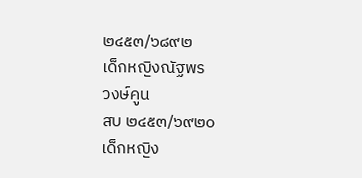๒๔๕๓/๖๘๙๒
เด็กหญิงณัฐพร
วงษ์คูน
สบ ๒๔๕๓/๖๙๒๐
เด็กหญิง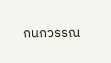กนกวรรณ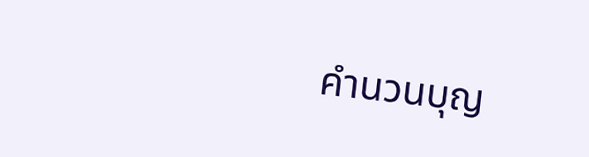คำนวนบุญ